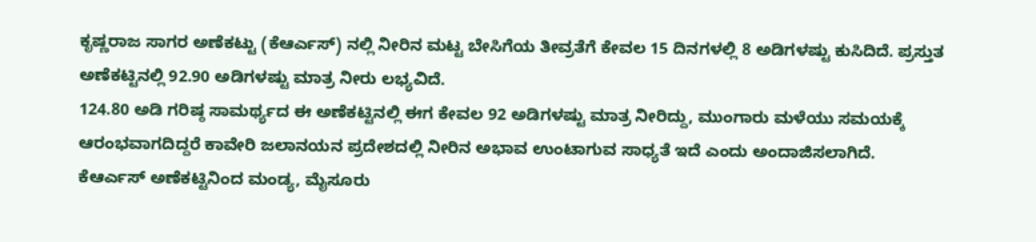ಕೃಷ್ಣರಾಜ ಸಾಗರ ಅಣೆಕಟ್ಟು (ಕೆಆರ್ಎಸ್) ನಲ್ಲಿ ನೀರಿನ ಮಟ್ಟ ಬೇಸಿಗೆಯ ತೀವ್ರತೆಗೆ ಕೇವಲ 15 ದಿನಗಳಲ್ಲಿ 8 ಅಡಿಗಳಷ್ಟು ಕುಸಿದಿದೆ. ಪ್ರಸ್ತುತ ಅಣೆಕಟ್ಟಿನಲ್ಲಿ 92.90 ಅಡಿಗಳಷ್ಟು ಮಾತ್ರ ನೀರು ಲಭ್ಯವಿದೆ.
124.80 ಅಡಿ ಗರಿಷ್ಠ ಸಾಮರ್ಥ್ಯದ ಈ ಅಣೆಕಟ್ಟಿನಲ್ಲಿ ಈಗ ಕೇವಲ 92 ಅಡಿಗಳಷ್ಟು ಮಾತ್ರ ನೀರಿದ್ದು, ಮುಂಗಾರು ಮಳೆಯು ಸಮಯಕ್ಕೆ ಆರಂಭವಾಗದಿದ್ದರೆ ಕಾವೇರಿ ಜಲಾನಯನ ಪ್ರದೇಶದಲ್ಲಿ ನೀರಿನ ಅಭಾವ ಉಂಟಾಗುವ ಸಾಧ್ಯತೆ ಇದೆ ಎಂದು ಅಂದಾಜಿಸಲಾಗಿದೆ.
ಕೆಆರ್ಎಸ್ ಅಣೆಕಟ್ಟಿನಿಂದ ಮಂಡ್ಯ, ಮೈಸೂರು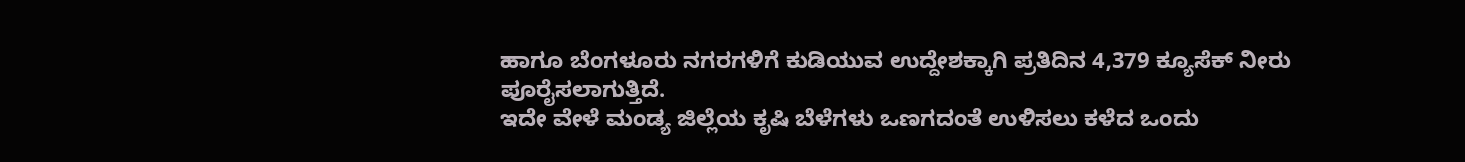ಹಾಗೂ ಬೆಂಗಳೂರು ನಗರಗಳಿಗೆ ಕುಡಿಯುವ ಉದ್ದೇಶಕ್ಕಾಗಿ ಪ್ರತಿದಿನ 4,379 ಕ್ಯೂಸೆಕ್ ನೀರು ಪೂರೈಸಲಾಗುತ್ತಿದೆ.
ಇದೇ ವೇಳೆ ಮಂಡ್ಯ ಜಿಲ್ಲೆಯ ಕೃಷಿ ಬೆಳೆಗಳು ಒಣಗದಂತೆ ಉಳಿಸಲು ಕಳೆದ ಒಂದು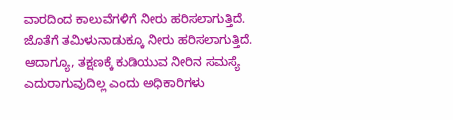ವಾರದಿಂದ ಕಾಲುವೆಗಳಿಗೆ ನೀರು ಹರಿಸಲಾಗುತ್ತಿದೆ. ಜೊತೆಗೆ ತಮಿಳುನಾಡುಕ್ಕೂ ನೀರು ಹರಿಸಲಾಗುತ್ತಿದೆ.
ಆದಾಗ್ಯೂ, ತಕ್ಷಣಕ್ಕೆ ಕುಡಿಯುವ ನೀರಿನ ಸಮಸ್ಯೆ ಎದುರಾಗುವುದಿಲ್ಲ ಎಂದು ಅಧಿಕಾರಿಗಳು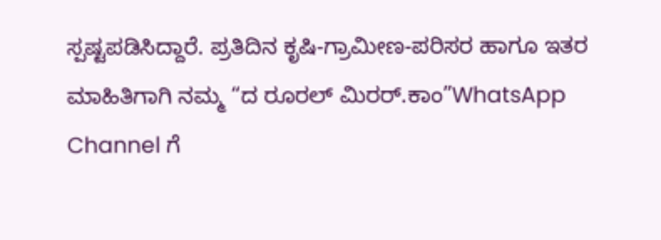ಸ್ಪಷ್ಟಪಡಿಸಿದ್ದಾರೆ. ಪ್ರತಿದಿನ ಕೃಷಿ-ಗ್ರಾಮೀಣ-ಪರಿಸರ ಹಾಗೂ ಇತರ ಮಾಹಿತಿಗಾಗಿ ನಮ್ಮ “ದ ರೂರಲ್ ಮಿರರ್.ಕಾಂ”WhatsApp Channel ಗೆ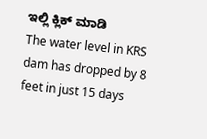ಇಲ್ಲಿ ಕ್ಲಿಕ್ ಮಾಡಿ
The water level in KRS dam has dropped by 8 feet in just 15 days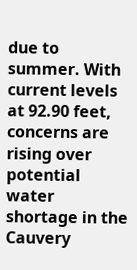due to summer. With current levels at 92.90 feet, concerns are rising over potential water shortage in the Cauvery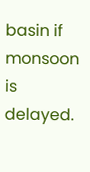basin if monsoon is delayed.